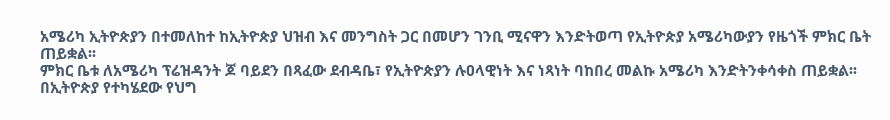አሜሪካ ኢትዮጵያን በተመለከተ ከኢትዮጵያ ህዝብ እና መንግስት ጋር በመሆን ገንቢ ሚናዋን እንድትወጣ የኢትዮጵያ አሜሪካውያን የዜጎች ምክር ቤት ጠይቋል፡፡
ምክር ቤቱ ለአሜሪካ ፕሬዝዳንት ጆ ባይደን በጻፈው ደብዳቤ፣ የኢትዮጵያን ሉዐላዊነት እና ነጻነት ባከበረ መልኩ አሜሪካ እንድትንቀሳቀስ ጠይቋል፡፡
በኢትዮጵያ የተካሄደው የህግ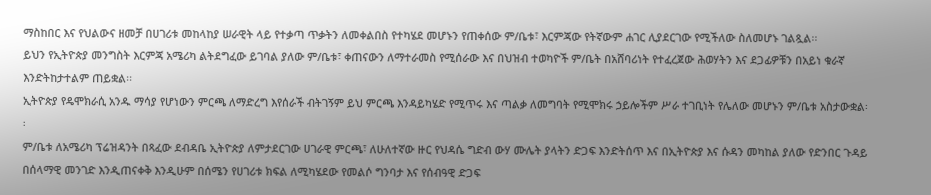ማስከበር እና የህልውና ዘመቻ በሀገሪቱ መከላከያ ሠራዊት ላይ የተቃጣ ጥቃትን ለመቀልበስ የተካሄደ መሆኑን የጠቀሰው ም/ቤቱ፣ እርምጃው የትኛውም ሐገር ሊያደርገው የሚችለው ስለመሆኑ ገልጿል፡፡
ይህን የኢትዮጵያ መንግስት እርምጃ አሜሪካ ልትደግፈው ይገባል ያለው ም/ቤቱ፣ ቀጠናውን ለማተራመስ የሚሰራው እና በህዝብ ተወካዮች ም/ቤት በአሸባሪነት የተፈረጀው ሕወሃትን እና ደጋፊዎቹን በአይነ ቁራኛ እንድትከታተልም ጠይቋል፡፡
ኢትዮጵያ የዴሞክራሲ አንዱ ማሳያ የሆነውን ምርጫ ለማድረግ እየሰራች ብትገኝም ይህ ምርጫ እንዳይካሄድ የሚጥሩ እና ጣልቃ ለመግባት የሚሞክሩ ኃይሎችም ሥራ ተገቢነት የሌለው መሆኑን ም/ቤቱ አስታውቋል፡፡
ም/ቤቱ ለአሜሪካ ፕሬዝዳንት በጻፈው ደብዳቤ ኢትዮጵያ ለምታደርገው ሀገራዊ ምርጫ፣ ለሁለተኛው ዙር የህዳሴ ግድብ ውሃ ሙሌት ያላትን ድጋፍ እንድትሰጥ እና በኢትዮጵያ እና ሱዳን መካከል ያለው የድንበር ጉዳይ በሰላማዊ መንገድ እንዲጠናቀቅ እንዲሁም በሰሜን የሀገሪቱ ክፍል ለሚካሄደው የመልሶ ግንባታ እና የሰብዓዊ ድጋፍ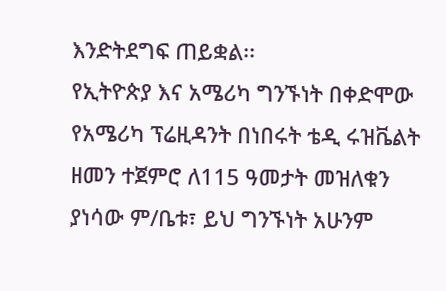እንድትደግፍ ጠይቋል፡፡
የኢትዮጵያ እና አሜሪካ ግንኙነት በቀድሞው የአሜሪካ ፕሬዚዳንት በነበሩት ቴዲ ሩዝቬልት ዘመን ተጀምሮ ለ115 ዓመታት መዝለቁን ያነሳው ም/ቤቱ፣ ይህ ግንኙነት አሁንም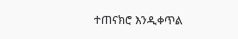ተጠናክሮ እንዲቀጥል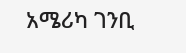አሜሪካ ገንቢ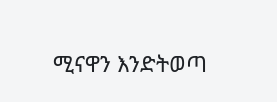ሚናዋን እንድትወጣ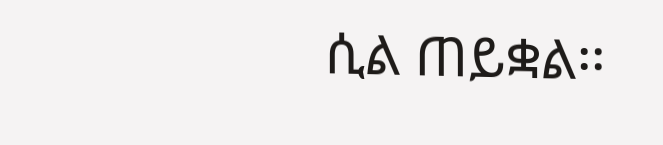ሲል ጠይቋል፡፡